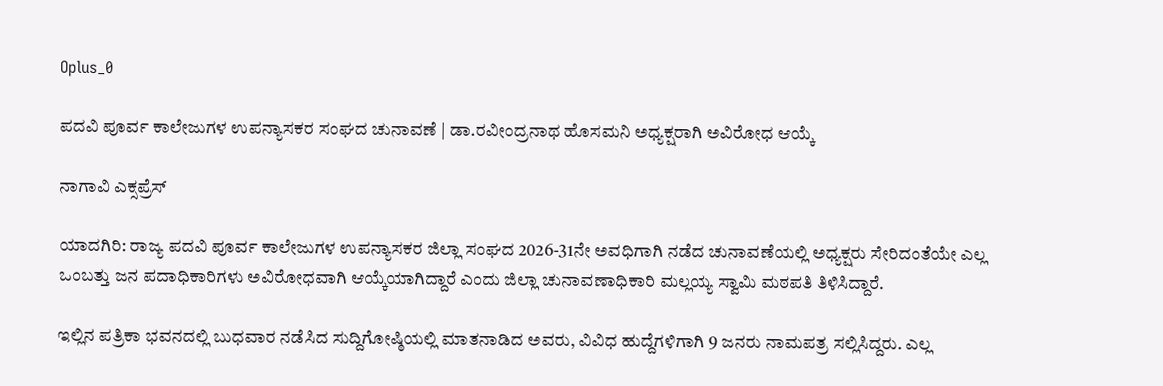Oplus_0

ಪದವಿ ಪೂರ್ವ ಕಾಲೇಜುಗಳ ಉಪನ್ಯಾಸಕರ ಸಂಘದ ಚುನಾವಣೆ | ಡಾ.ರವೀಂದ್ರನಾಥ ಹೊಸಮನಿ ಅಧ್ಯಕ್ಷರಾಗಿ ಅವಿರೋಧ ಆಯ್ಕೆ

ನಾಗಾವಿ ಎಕ್ಸಪ್ರೆಸ್

ಯಾದಗಿರಿ: ರಾಜ್ಯ ಪದವಿ ಪೂರ್ವ ಕಾಲೇಜುಗಳ ಉಪನ್ಯಾಸಕರ ಜಿಲ್ಲಾ ಸಂಘದ 2026-31ನೇ ಅವಧಿಗಾಗಿ ನಡೆದ ಚುನಾವಣೆಯಲ್ಲಿ ಅಧ್ಯಕ್ಷರು ಸೇರಿದಂತೆಯೇ ಎಲ್ಲ ಒಂಬತ್ತು ಜನ ಪದಾಧಿಕಾರಿಗಳು ಅವಿರೋಧವಾಗಿ ಆಯ್ಕೆಯಾಗಿದ್ದಾರೆ ಎಂದು ಜಿಲ್ಲಾ ಚುನಾವಣಾಧಿಕಾರಿ ಮಲ್ಲಯ್ಯ ಸ್ವಾಮಿ ಮಠಪತಿ ತಿಳಿಸಿದ್ದಾರೆ.

ಇಲ್ಲಿನ ಪತ್ರಿಕಾ ಭವನದಲ್ಲಿ ಬುಧವಾರ ನಡೆಸಿದ ಸುದ್ದಿಗೋಷ್ಠಿಯಲ್ಲಿ ಮಾತನಾಡಿದ ಅವರು, ವಿವಿಧ ಹುದ್ದೆಗಳಿಗಾಗಿ 9 ಜನರು ನಾಮಪತ್ರ ಸಲ್ಲಿಸಿದ್ದರು. ಎಲ್ಲ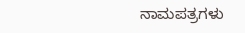ನಾಮಪತ್ರಗಳು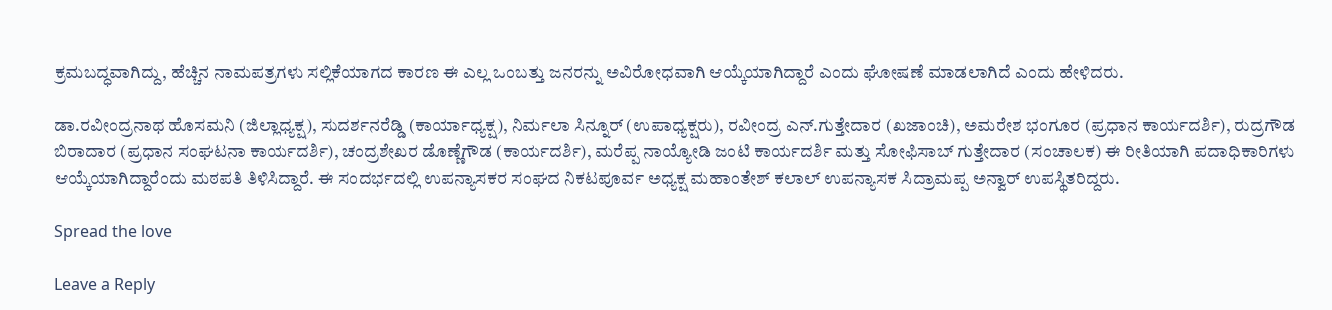ಕ್ರಮಬದ್ಧವಾಗಿದ್ದು, ಹೆಚ್ಚಿನ ನಾಮಪತ್ರಗಳು ಸಲ್ಲಿಕೆಯಾಗದ ಕಾರಣ ಈ ಎಲ್ಲ ಒಂಬತ್ತು ಜನರನ್ನು ಅವಿರೋಧವಾಗಿ ಆಯ್ಕೆಯಾಗಿದ್ದಾರೆ ಎಂದು ಘೋಷಣೆ ಮಾಡಲಾಗಿದೆ ಎಂದು ಹೇಳಿದರು.

ಡಾ.ರವೀಂದ್ರನಾಥ ಹೊಸಮನಿ (ಜಿಲ್ಲಾಧ್ಯಕ್ಷ), ಸುದರ್ಶನರೆಡ್ಡಿ (ಕಾರ್ಯಾಧ್ಯಕ್ಷ), ನಿರ್ಮಲಾ ಸಿನ್ನೂ‌ರ್ (ಉಪಾಧ್ಯಕ್ಷರು), ರವೀಂದ್ರ ಎನ್.ಗುತ್ತೇದಾರ (ಖಜಾಂಚಿ), ಅಮರೇಶ ಭಂಗೂರ (ಪ್ರಧಾನ ಕಾರ್ಯದರ್ಶಿ), ರುದ್ರಗೌಡ ಬಿರಾದಾರ (ಪ್ರಧಾನ ಸಂಘಟನಾ ಕಾರ್ಯದರ್ಶಿ), ಚಂದ್ರಶೇಖರ ಡೊಣ್ಣೆಗೌಡ (ಕಾರ್ಯದರ್ಶಿ), ಮರೆಪ್ಪ ನಾಯ್ಯೋಡಿ ಜಂಟಿ ಕಾರ್ಯದರ್ಶಿ ಮತ್ತು ಸೋಫಿಸಾಬ್‌ ಗುತ್ತೇದಾರ (ಸಂಚಾಲಕ) ಈ ರೀತಿಯಾಗಿ ಪದಾಧಿಕಾರಿಗಳು ಆಯ್ಕೆಯಾಗಿದ್ದಾರೆಂದು ಮಠಪತಿ ತಿಳಿಸಿದ್ದಾರೆ. ಈ ಸಂದರ್ಭದಲ್ಲಿ ಉಪನ್ಯಾಸಕರ ಸಂಘದ ನಿಕಟಪೂರ್ವ ಅಧ್ಯಕ್ಷ ಮಹಾಂತೇಶ್ ಕಲಾಲ್ ಉಪನ್ಯಾಸಕ ಸಿದ್ರಾಮಪ್ಪ ಅನ್ವಾರ್ ಉಪಸ್ಥಿತರಿದ್ದರು.

Spread the love

Leave a Reply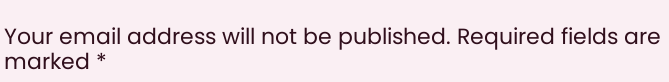Your email address will not be published. Required fields are marked *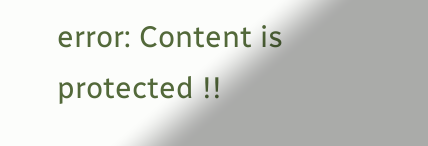error: Content is protected !!